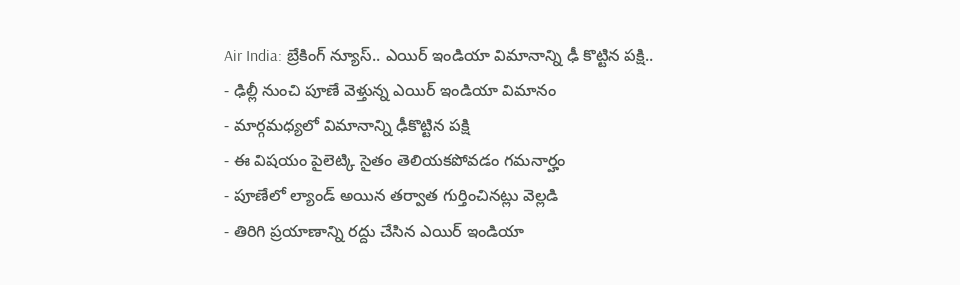Air India: బ్రేకింగ్ న్యూస్.. ఎయిర్ ఇండియా విమానాన్ని ఢీ కొట్టిన పక్షి..
- ఢిల్లీ నుంచి పూణే వెళ్తున్న ఎయిర్ ఇండియా విమానం
- మార్గమధ్యలో విమానాన్ని ఢీకొట్టిన పక్షి
- ఈ విషయం పైలెట్కి సైతం తెలియకపోవడం గమనార్హం
- పూణేలో ల్యాండ్ అయిన తర్వాత గుర్తించినట్లు వెల్లడి
- తిరిగి ప్రయాణాన్ని రద్దు చేసిన ఎయిర్ ఇండియా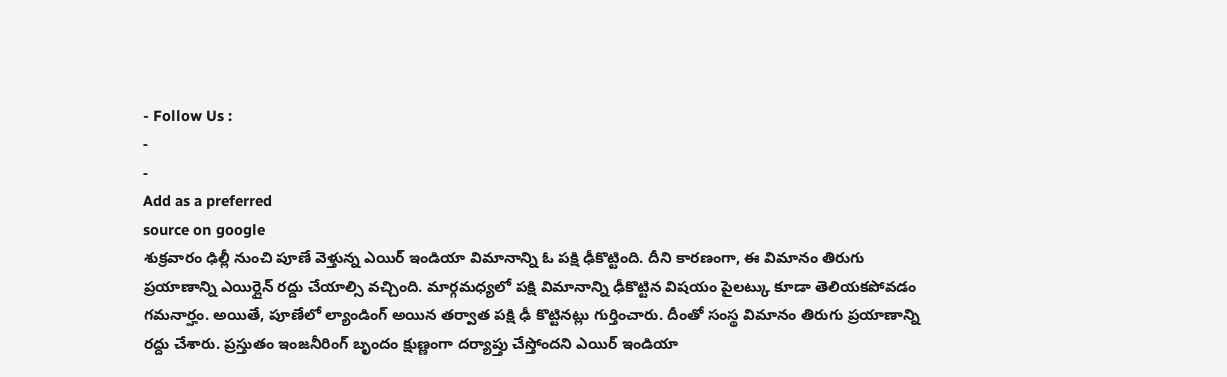- Follow Us :
-
-
Add as a preferred
source on google
శుక్రవారం ఢిల్లీ నుంచి పూణే వెళ్తున్న ఎయిర్ ఇండియా విమానాన్ని ఓ పక్షి ఢీకొట్టింది. దీని కారణంగా, ఈ విమానం తిరుగు ప్రయాణాన్ని ఎయిర్లైన్ రద్దు చేయాల్సి వచ్చింది. మార్గమధ్యలో పక్షి విమానాన్ని ఢీకొట్టిన విషయం పైలట్కు కూడా తెలియకపోవడం గమనార్హం. అయితే, పూణేలో ల్యాండింగ్ అయిన తర్వాత పక్షి ఢీ కొట్టినట్లు గుర్తించారు. దీంతో సంస్థ విమానం తిరుగు ప్రయాణాన్ని రద్దు చేశారు. ప్రస్తుతం ఇంజనీరింగ్ బృందం క్షుణ్ణంగా దర్యాప్తు చేస్తోందని ఎయిర్ ఇండియా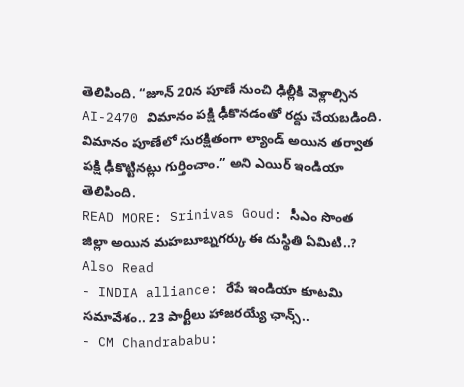తెలిపింది. “జూన్ 20న పూణే నుంచి ఢిల్లీకి వెళ్లాల్సిన AI-2470 విమానం పక్షి ఢీకొనడంతో రద్దు చేయబడింది. విమానం పూణేలో సురక్షితంగా ల్యాండ్ అయిన తర్వాత పక్షి ఢీకొట్టినట్లు గుర్తించాం.” అని ఎయిర్ ఇండియా తెలిపింది.
READ MORE: Srinivas Goud: సీఎం సొంత జిల్లా అయిన మహబూబ్నగర్కు ఈ దుస్థితి ఏమిటి..?
Also Read
- INDIA alliance: రేపే ఇండియా కూటమి సమావేశం.. 23 పార్టీలు హాజరయ్యే ఛాన్స్..
- CM Chandrababu: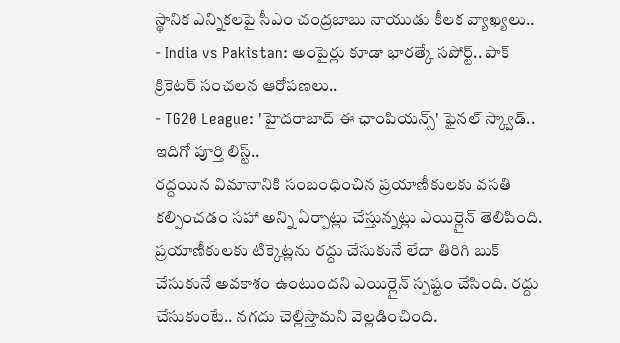స్థానిక ఎన్నికలపై సీఎం చంద్రబాబు నాయుడు కీలక వ్యాఖ్యలు..
- India vs Pakistan: అంపైర్లు కూడా భారత్కే సపోర్ట్.. పాక్ క్రికెటర్ సంచలన ఆరోపణలు..
- TG20 League: 'హైదరాబాద్ ఈ ఛాంపియన్స్' ఫైనల్ స్క్వాడ్.. ఇదిగో పూర్తి లిస్ట్..
రద్దయిన విమానానికి సంబంధించిన ప్రయాణీకులకు వసతి కల్పించడం సహా అన్ని ఏర్పాట్లు చేస్తున్నట్లు ఎయిర్లైన్ తెలిపింది. ప్రయాణీకులకు టిక్కెట్లను రద్దు చేసుకునే లేదా తిరిగి బుక్ చేసుకునే అవకాశం ఉంటుందని ఎయిర్లైన్ స్పష్టం చేసింది. రద్దు చేసుకుంటే.. నగదు చెల్లిస్తామని వెల్లడించింది.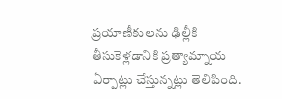ప్రయాణీకులను ఢిల్లీకి తీసుకెళ్లడానికి ప్రత్యామ్నాయ ఏర్పాట్లు చేస్తున్నట్లు తెలిపింది.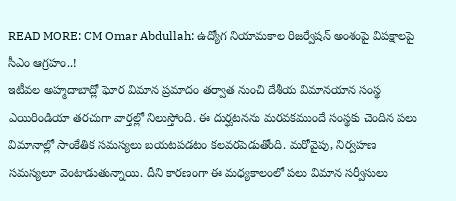READ MORE: CM Omar Abdullah: ఉద్యోగ నియామకాల రిజర్వేషన్ అంశంపై విపక్షాలపై సీఎం ఆగ్రహం..!
ఇటీవల అహ్మదాబాద్లో ఘోర విమాన ప్రమాదం తర్వాత నుంచి దేశీయ విమానయాన సంస్థ ఎయిరిండియా తరచుగా వార్తల్లో నిలుస్తోంది. ఈ దుర్ఘటనను మరవకముందే సంస్థకు చెందిన పలు విమానాల్లో సాంకేతిక సమస్యలు బయటపడటం కలవరపెడుతోంది. మరోవైపు, నిర్వహణ సమస్యలూ వెంటాడుతున్నాయి. దీని కారణంగా ఈ మధ్యకాలంలో పలు విమాన సర్వీసులు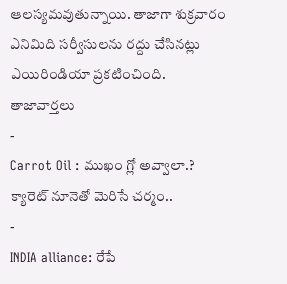ఆలస్యమవుతున్నాయి. తాజాగా శుక్రవారం ఎనిమిది సర్వీసులను రద్దు చేసినట్లు ఎయిరిండియా ప్రకటించింది.
తాజావార్తలు
-
Carrot Oil : ముఖం గ్లో అవ్వాలా.? క్యారెట్ నూనెతో మెరిసే చర్మం..
-
INDIA alliance: రేపే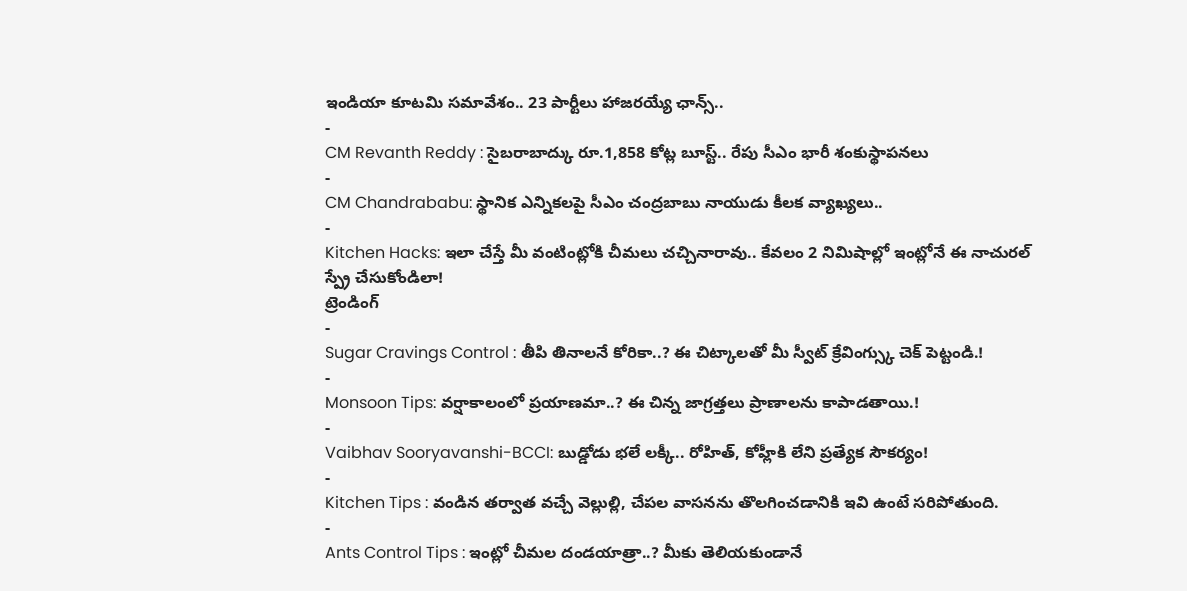ఇండియా కూటమి సమావేశం.. 23 పార్టీలు హాజరయ్యే ఛాన్స్..
-
CM Revanth Reddy : సైబరాబాద్కు రూ.1,858 కోట్ల బూస్ట్.. రేపు సీఎం భారీ శంకుస్థాపనలు
-
CM Chandrababu: స్థానిక ఎన్నికలపై సీఎం చంద్రబాబు నాయుడు కీలక వ్యాఖ్యలు..
-
Kitchen Hacks: ఇలా చేస్తే మీ వంటింట్లోకి చీమలు చచ్చినారావు.. కేవలం 2 నిమిషాల్లో ఇంట్లోనే ఈ నాచురల్ స్ప్రే చేసుకోండిలా!
ట్రెండింగ్
-
Sugar Cravings Control : తీపి తినాలనే కోరికా..? ఈ చిట్కాలతో మీ స్వీట్ క్రేవింగ్స్కు చెక్ పెట్టండి.!
-
Monsoon Tips: వర్షాకాలంలో ప్రయాణమా..? ఈ చిన్న జాగ్రత్తలు ప్రాణాలను కాపాడతాయి.!
-
Vaibhav Sooryavanshi-BCCI: బుడ్డోడు భలే లక్కీ.. రోహిత్, కోహ్లీకి లేని ప్రత్యేక సౌకర్యం!
-
Kitchen Tips : వండిన తర్వాత వచ్చే వెల్లుల్లి, చేపల వాసనను తొలగించడానికి ఇవి ఉంటే సరిపోతుంది.
-
Ants Control Tips : ఇంట్లో చీమల దండయాత్రా..? మీకు తెలియకుండానే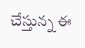చేస్తున్న ఈ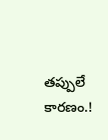తప్పులే కారణం.!